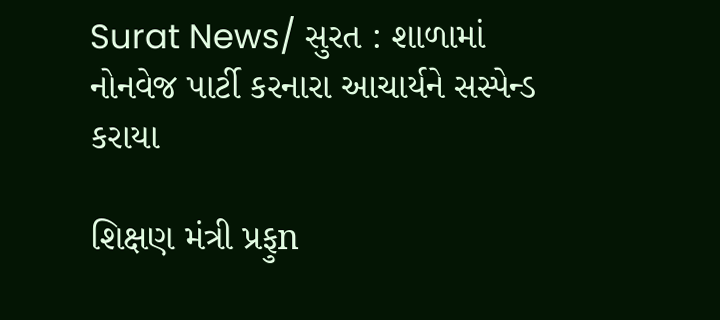Surat News/ સુરત : શાળામાં નોનવેજ પાર્ટી કરનારા આચાર્યને સસ્પેન્ડ કરાયા

શિક્ષણ મંત્રી પ્રફુn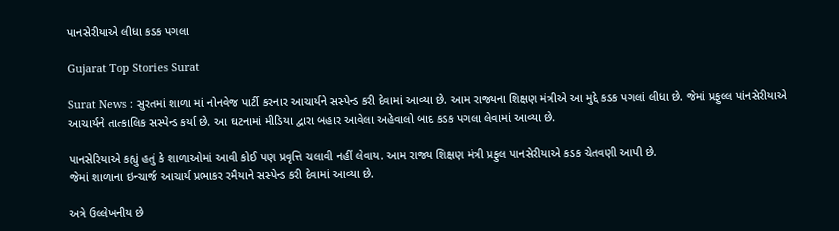પાનસેરીયાએ લીધા કડક પગલા

Gujarat Top Stories Surat

Surat News : સુરતમાં શાળા માં નોનવેજ પાર્ટી કરનાર આચાર્યને સસ્પેન્ડ કરી દેવામાં આવ્યા છે. આમ રાજ્યના શિક્ષણ મંત્રીએ આ મુદ્દે કડક પગલાં લીધા છે. જેમાં પ્રફુલ્લ પાંનસેરીયાએ આચાર્યને તાત્કાલિક સસ્પેન્ડ કર્યા છે. આ ઘટનામાં મીડિયા દ્વારા બહાર આવેલા અહેવાલો બાદ કડક પગલા લેવામાં આવ્યા છે.

પાનસેરિયાએ કહ્યું હતું કે શાળાઓમાં આવી કોઈ પણ પ્રવૃત્તિ ચલાવી નહીં લેવાય. આમ રાજ્ય શિક્ષણ મંત્રી પ્રફુલ પાનસેરીયાએ કડક ચેતવણી આપી છે.
જેમાં શાળાના ઇન્ચાર્જ આચાર્ય પ્રભાકર રમૈયાને સસ્પેન્ડ કરી દેવામાં આવ્યા છે.

અત્રે ઉલ્લેખનીય છે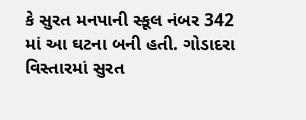કે સુરત મનપાની સ્કૂલ નંબર 342 માં આ ઘટના બની હતી. ગોડાદરા વિસ્તારમાં સુરત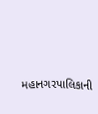મહાનગરપાલિકાની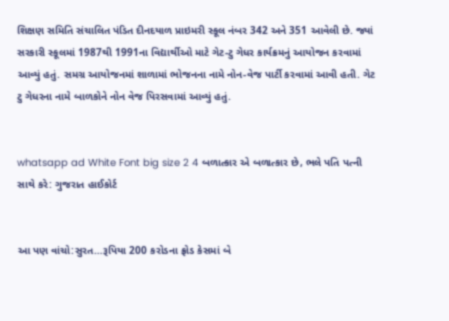શિક્ષણ સમિતિ સંચાલિત પંડિત દીનદયાળ પ્રાઇમરી સ્કૂલ નંબર 342 અને 351 આવેલી છે. જ્યાં સરકારી સ્કૂલમાં 1987થી 1991ના વિદ્યાર્થીઓ માટે ગેટ-ટુ ગેધર કાર્યક્રમનું આયોજન કરવામાં આવ્યું હતું. સમગ્ર આયોજનમાં શાળામાં ભોજનના નામે નોન-વેજ પાર્ટી કરવામાં આવી હતી. ગેટ ટુ ગેધરના નામે બાળકોને નોન વેજ પિરસવામાં આવ્યું હતું.


whatsapp ad White Font big size 2 4 બળાત્કાર એ બળાત્કાર છે, ભલે પતિ પત્ની સાથે કરે: ગુજરાત હાઈકોર્ટ


આ પણ વાંચો:સુરત…રૂપિયા 200 કરોડના ફ્રોડ કેસમાં બે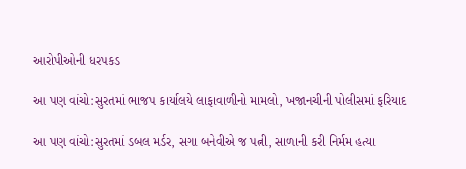આરોપીઓની ધરપકડ

આ પણ વાંચો:સુરતમાં ભાજપ કાર્યાલયે લાફાવાળીનો મામલો, ખજાનચીની પોલીસમાં ફરિયાદ

આ પણ વાંચો:સુરતમાં ડબલ મર્ડર, સગા બનેવીએ જ પત્ની, સાળાની કરી નિર્મમ હત્યા